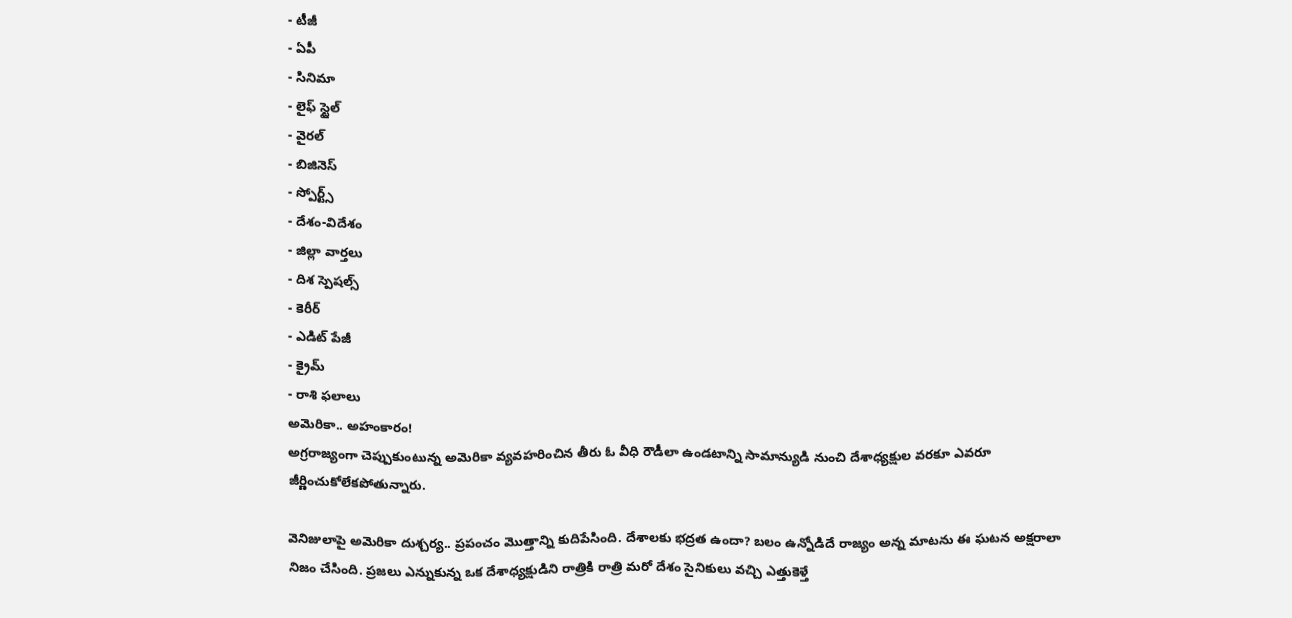- టీజీ
- ఏపీ
- సినిమా
- లైఫ్ స్టైల్
- వైరల్
- బిజినెస్
- స్పోర్ట్స్
- దేశం-విదేశం
- జిల్లా వార్తలు
- దిశ స్పెషల్స్
- కెరీర్
- ఎడిట్ పేజీ
- క్రైమ్
- రాశి ఫలాలు
అమెరికా.. అహంకారం!
అగ్రరాజ్యంగా చెప్పుకుంటున్న అమెరికా వ్యవహరించిన తీరు ఓ వీధి రౌడీలా ఉండటాన్ని సామాన్యుడి నుంచి దేశాధ్యక్షుల వరకూ ఎవరూ జీర్ణించుకోలేకపోతున్నారు.

వెనిజులాపై అమెరికా దుశ్చర్య.. ప్రపంచం మొత్తాన్ని కుదిపేసింది. దేశాలకు భద్రత ఉందా? బలం ఉన్నోడిదే రాజ్యం అన్న మాటను ఈ ఘటన అక్షరాలా నిజం చేసింది. ప్రజలు ఎన్నుకున్న ఒక దేశాధ్యక్షుడిని రాత్రికి రాత్రి మరో దేశం సైనికులు వచ్చి ఎత్తుకెళ్తే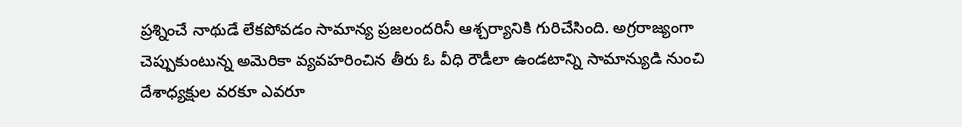ప్రశ్నించే నాథుడే లేకపోవడం సామాన్య ప్రజలందరినీ ఆశ్చర్యానికి గురిచేసింది. అగ్రరాజ్యంగా చెప్పుకుంటున్న అమెరికా వ్యవహరించిన తీరు ఓ వీధి రౌడీలా ఉండటాన్ని సామాన్యుడి నుంచి దేశాధ్యక్షుల వరకూ ఎవరూ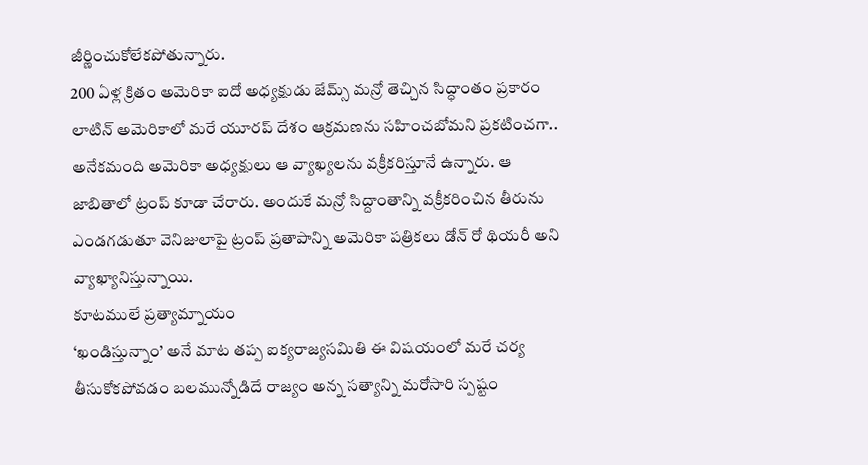జీర్ణించుకోలేకపోతున్నారు.
200 ఏళ్ల క్రితం అమెరికా ఐదో అధ్యక్షుడు జేమ్స్ మన్రో తెచ్చిన సిద్ధాంతం ప్రకారం లాటిన్ అమెరికాలో మరే యూరప్ దేశం ఆక్రమణను సహించబోమని ప్రకటించగా.. అనేకమంది అమెరికా అధ్యక్షులు ఆ వ్యాఖ్యలను వక్రీకరిస్తూనే ఉన్నారు. ఆ జాబితాలో ట్రంప్ కూడా చేరారు. అందుకే మన్రో సిద్దాంతాన్ని వక్రీకరించిన తీరును ఎండగడుతూ వెనిజులాపై ట్రంప్ ప్రతాపాన్ని అమెరికా పత్రికలు డోన్ రో థియరీ అని వ్యాఖ్యానిస్తున్నాయి.
కూటములే ప్రత్యామ్నాయం
‘ఖండిస్తున్నాం’ అనే మాట తప్ప ఐక్యరాజ్యసమితి ఈ విషయంలో మరే చర్య తీసుకోకపోవడం బలమున్నోడిదే రాజ్యం అన్న సత్యాన్ని మరోసారి స్పష్టం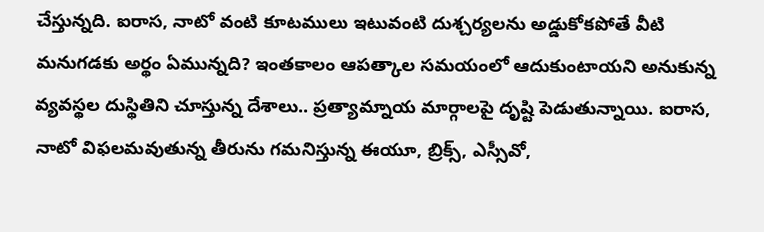చేస్తున్నది. ఐరాస, నాటో వంటి కూటములు ఇటువంటి దుశ్చర్యలను అడ్డుకోకపోతే వీటి మనుగడకు అర్థం ఏమున్నది? ఇంతకాలం ఆపత్కాల సమయంలో ఆదుకుంటాయని అనుకున్న వ్యవస్థల దుస్థితిని చూస్తున్న దేశాలు.. ప్రత్యామ్నాయ మార్గాలపై దృష్టి పెడుతున్నాయి. ఐరాస, నాటో విఫలమవుతున్న తీరును గమనిస్తున్న ఈయూ, బ్రిక్స్, ఎస్సీవో,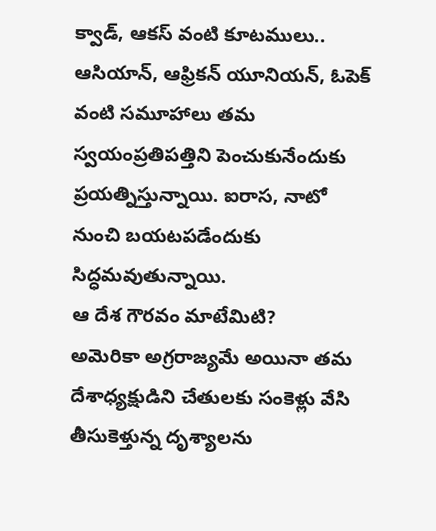క్వాడ్, ఆకస్ వంటి కూటములు.. ఆసియాన్, ఆఫ్రికన్ యూనియన్, ఓపెక్ వంటి సమూహాలు తమ స్వయంప్రతిపత్తిని పెంచుకునేందుకు ప్రయత్నిస్తున్నాయి. ఐరాస, నాటో నుంచి బయటపడేందుకు సిద్ధమవుతున్నాయి.
ఆ దేశ గౌరవం మాటేమిటి?
అమెరికా అగ్రరాజ్యమే అయినా తమ దేశాధ్యక్షుడిని చేతులకు సంకెళ్లు వేసి తీసుకెళ్తున్న దృశ్యాలను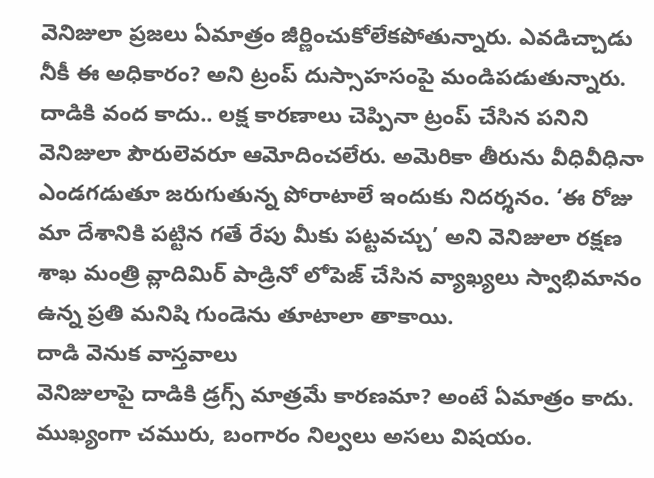వెనిజులా ప్రజలు ఏమాత్రం జీర్ణించుకోలేకపోతున్నారు. ఎవడిచ్చాడు నీకీ ఈ అధికారం? అని ట్రంప్ దుస్సాహసంపై మండిపడుతున్నారు. దాడికి వంద కాదు.. లక్ష కారణాలు చెప్పినా ట్రంప్ చేసిన పనిని వెనిజులా పౌరులెవరూ ఆమోదించలేరు. అమెరికా తీరును వీధివీధినా ఎండగడుతూ జరుగుతున్న పోరాటాలే ఇందుకు నిదర్శనం. ‘ఈ రోజు మా దేశానికి పట్టిన గతే రేపు మీకు పట్టవచ్చు’ అని వెనిజులా రక్షణ శాఖ మంత్రి వ్లాదిమిర్ పాడ్రినో లోపెజ్ చేసిన వ్యాఖ్యలు స్వాభిమానం ఉన్న ప్రతి మనిషి గుండెను తూటాలా తాకాయి.
దాడి వెనుక వాస్తవాలు
వెనిజులాపై దాడికి డ్రగ్స్ మాత్రమే కారణమా? అంటే ఏమాత్రం కాదు. ముఖ్యంగా చమురు, బంగారం నిల్వలు అసలు విషయం.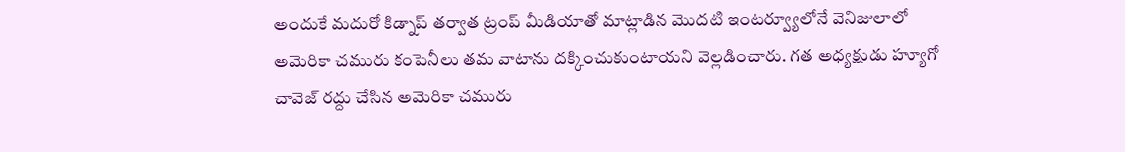అందుకే మదురో కిడ్నాప్ తర్వాత ట్రంప్ మీడియాతో మాట్లాడిన మొదటి ఇంటర్వ్యూలోనే వెనిజులాలో అమెరికా చమురు కంపెనీలు తమ వాటాను దక్కించుకుంటాయని వెల్లడించారు. గత అధ్యక్షుడు హ్యూగో చావెజ్ రద్దు చేసిన అమెరికా చమురు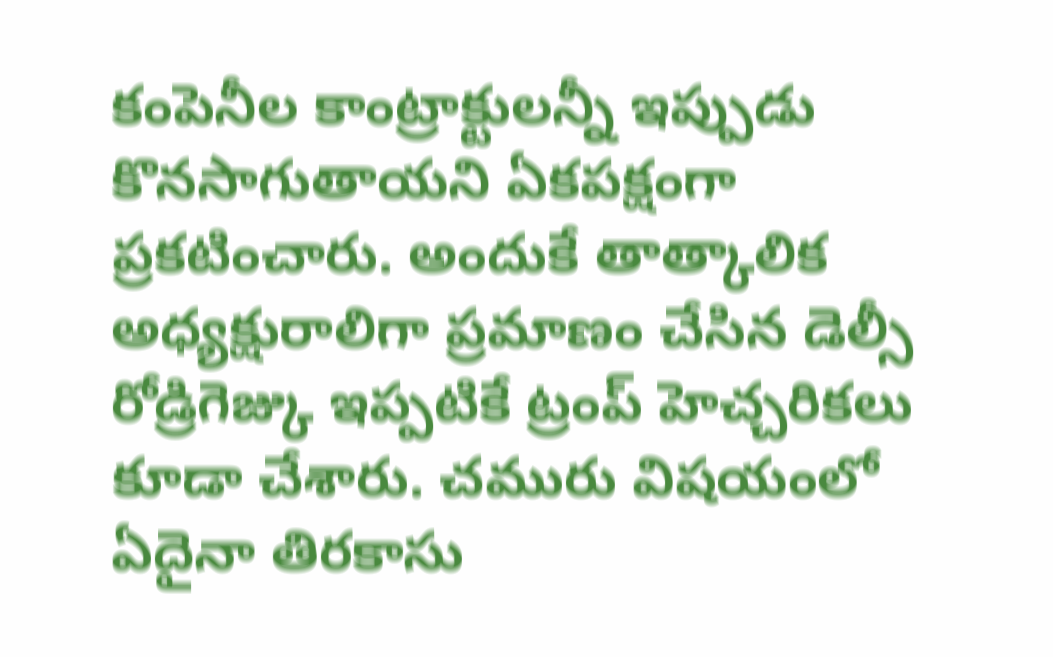కంపెనీల కాంట్రాక్టులన్నీ ఇప్పుడు కొనసాగుతాయని ఏకపక్షంగా ప్రకటించారు. అందుకే తాత్కాలిక అధ్యక్షురాలిగా ప్రమాణం చేసిన డెల్సీ రోడ్రిగెజ్కు ఇప్పటికే ట్రంప్ హెచ్చరికలు కూడా చేశారు. చమురు విషయంలో ఏదైనా తిరకాసు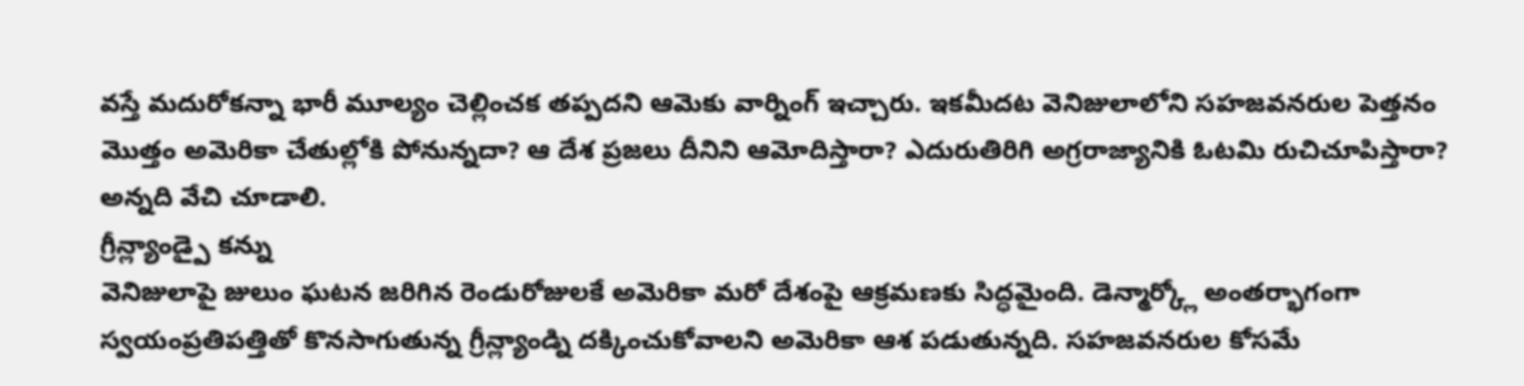వస్తే మదురోకన్నా భారీ మూల్యం చెల్లించక తప్పదని ఆమెకు వార్నింగ్ ఇచ్చారు. ఇకమీదట వెనిజులాలోని సహజవనరుల పెత్తనం మొత్తం అమెరికా చేతుల్లోకి పోనున్నదా? ఆ దేశ ప్రజలు దీనిని ఆమోదిస్తారా? ఎదురుతిరిగి అగ్రరాజ్యానికి ఓటమి రుచిచూపిస్తారా? అన్నది వేచి చూడాలి.
గ్రీన్ల్యాండ్పై కన్ను
వెనిజులాపై జులుం ఘటన జరిగిన రెండురోజులకే అమెరికా మరో దేశంపై ఆక్రమణకు సిద్ధమైంది. డెన్మార్క్లో అంతర్భాగంగా స్వయంప్రతిపత్తితో కొనసాగుతున్న గ్రీన్ల్యాండ్ని దక్కించుకోవాలని అమెరికా ఆశ పడుతున్నది. సహజవనరుల కోసమే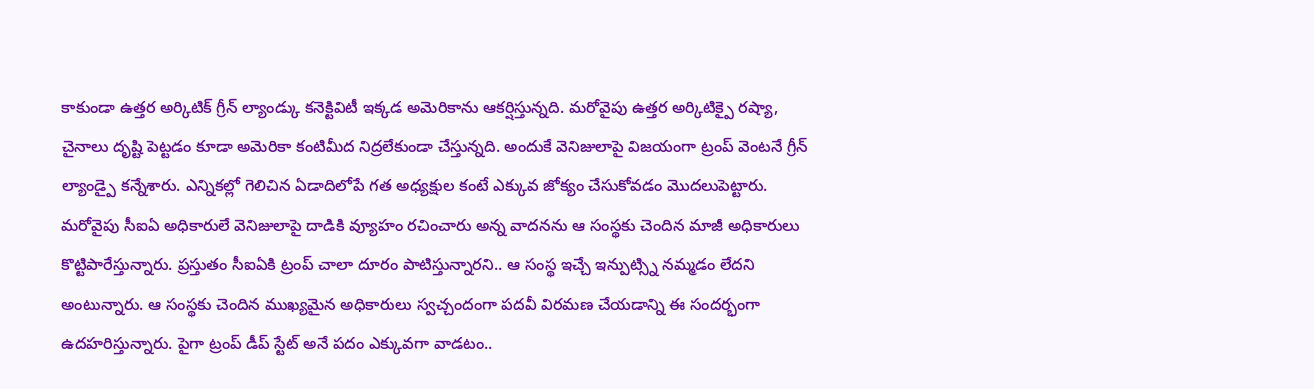కాకుండా ఉత్తర అర్కిటిక్ గ్రీన్ ల్యాండ్కు కనెక్టివిటీ ఇక్కడ అమెరికాను ఆకర్షిస్తున్నది. మరోవైపు ఉత్తర అర్కిటిక్పై రష్యా, చైనాలు దృష్టి పెట్టడం కూడా అమెరికా కంటిమీద నిద్రలేకుండా చేస్తున్నది. అందుకే వెనిజులాపై విజయంగా ట్రంప్ వెంటనే గ్రీన్ ల్యాండ్పై కన్నేశారు. ఎన్నికల్లో గెలిచిన ఏడాదిలోపే గత అధ్యక్షుల కంటే ఎక్కువ జోక్యం చేసుకోవడం మొదలుపెట్టారు. మరోవైపు సీఐఏ అధికారులే వెనిజులాపై దాడికి వ్యూహం రచించారు అన్న వాదనను ఆ సంస్థకు చెందిన మాజీ అధికారులు కొట్టిపారేస్తున్నారు. ప్రస్తుతం సీఐఏకి ట్రంప్ చాలా దూరం పాటిస్తున్నారని.. ఆ సంస్థ ఇచ్చే ఇన్పుట్స్ని నమ్మడం లేదని అంటున్నారు. ఆ సంస్థకు చెందిన ముఖ్యమైన అధికారులు స్వచ్చందంగా పదవీ విరమణ చేయడాన్ని ఈ సందర్భంగా ఉదహరిస్తున్నారు. పైగా ట్రంప్ డీప్ స్టేట్ అనే పదం ఎక్కువగా వాడటం..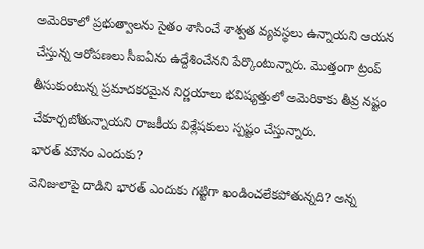అమెరికాలో ప్రభుత్వాలను సైతం శాసించే శాశ్వత వ్యవస్థలు ఉన్నాయని ఆయన చేస్తున్న ఆరోపణలు సీఐఏను ఉద్దేశించేనని పేర్కొంటున్నారు. మొత్తంగా ట్రంప్ తీసుకుంటున్న ప్రమాదకరమైన నిర్ణయాలు భవిష్యత్తులో అమెరికాకు తీవ్ర నష్టం చేకూర్చబోతున్నాయని రాజకీయ విశ్లేషకులు స్పష్టం చేస్తున్నారు.
భారత్ మౌనం ఎందుకు?
వెనిజులాపై దాడిని భారత్ ఎందుకు గట్టిగా ఖండించలేకపోతున్నది? అన్న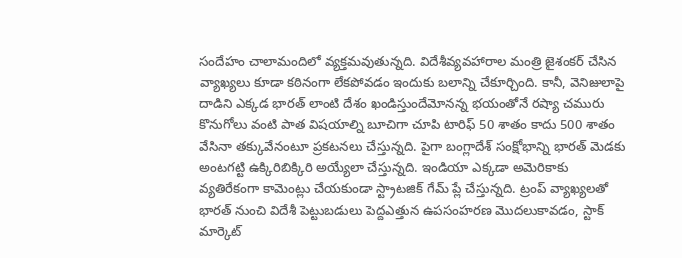సందేహం చాలామందిలో వ్యక్తమవుతున్నది. విదేశీవ్యవహారాల మంత్రి జైశంకర్ చేసిన వ్యాఖ్యలు కూడా కఠినంగా లేకపోవడం ఇందుకు బలాన్ని చేకూర్చింది. కానీ, వెనిజులాపై దాడిని ఎక్కడ భారత్ లాంటి దేశం ఖండిస్తుందేమోనన్న భయంతోనే రష్యా చమురు కొనుగోలు వంటి పాత విషయాల్ని బూచిగా చూపి టారిఫ్ 50 శాతం కాదు 500 శాతం వేసినా తక్కువేనంటూ ప్రకటనలు చేస్తున్నది. పైగా బంగ్లాదేశ్ సంక్షోభాన్ని భారత్ మెడకు అంటగట్టి ఉక్కిరిబిక్కిరి అయ్యేలా చేస్తున్నది. ఇండియా ఎక్కడా అమెరికాకు వ్యతిరేకంగా కామెంట్లు చేయకుండా స్ట్రాటజిక్ గేమ్ ప్లే చేస్తున్నది. ట్రంప్ వ్యాఖ్యలతో భారత్ నుంచి విదేశీ పెట్టుబడులు పెద్దఎత్తున ఉపసంహరణ మొదలుకావడం, స్టాక్ మార్కెట్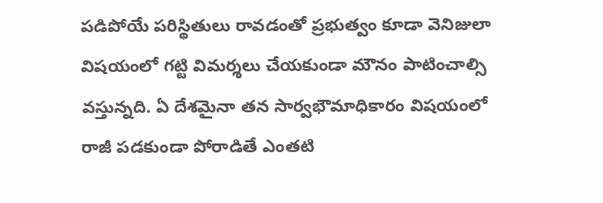పడిపోయే పరిస్థితులు రావడంతో ప్రభుత్వం కూడా వెనిజులా విషయంలో గట్టి విమర్శలు చేయకుండా మౌనం పాటించాల్సి వస్తున్నది. ఏ దేశమైనా తన సార్వభౌమాధికారం విషయంలో రాజీ పడకుండా పోరాడితే ఎంతటి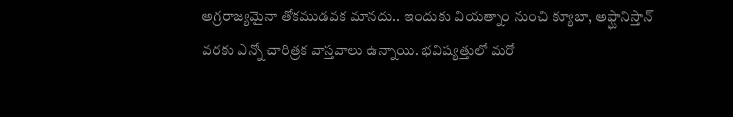అగ్రరాజ్యమైనా తోకముడవక మానదు.. ఇందుకు వియత్నాం నుంచి క్యూబా, అఫ్ఘానిస్తాన్ వరకు ఎన్నో చారిత్రక వాస్తవాలు ఉన్నాయి. భవిష్యత్తులో మరో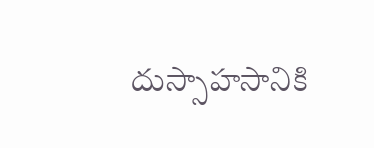దుస్సాహసానికి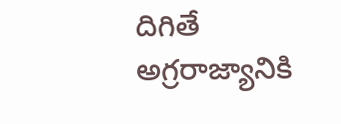దిగితే అగ్రరాజ్యానికి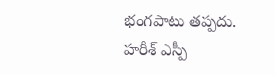భంగపాటు తప్పదు.
హరీశ్ ఎస్పీ